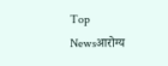Top Newsआरोग्य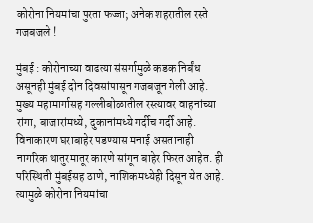कोरोना नियमांचा पुरता फज्जा; अनेक शहरातील रस्ते गजबजले !

मुंबई : कोरोनाच्या वाढत्या संसर्गामुळे कडक निर्बंध असूनही मुंबई दोन दिवसांपासून गजबजून गेली आहे. मुख्य महामार्गासह गल्लीबोळातील रस्त्यावर वाहनांच्या रांगा, बाजारांमध्ये, दुकानांमध्ये गर्दीच गर्दी आहे. विनाकारण घराबाहेर पडण्यास मनाई असतानाही नागरिक थातुरमातूर कारणे सांगून बाहेर फिरत आहेत. ही परिस्थिती मुंबईसह ठाणे, नाशिकमध्येही दिसून येत आहे. त्यामुळे कोरोना नियमांचा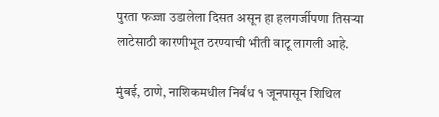पुरता फज्जा उडालेला दिसत असून हा हलगर्जीपणा तिसऱ्या लाटेसाठी कारणीभूत ठरण्याची भीती वाटू लागली आहे.

मुंबई, ठाणे, नाशिकमधील निर्बंध १ जूनपासून शिथिल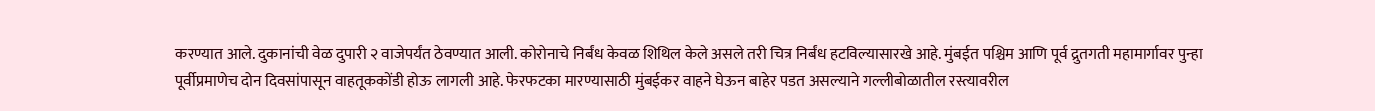करण्यात आले. दुकानांची वेळ दुपारी २ वाजेपर्यंत ठेवण्यात आली. कोरोनाचे निर्बंध केवळ शिथिल केले असले तरी चित्र निर्बंध हटविल्यासारखे आहे. मुंबईत पश्चिम आणि पूर्व द्रुतगती महामार्गावर पुन्हा पूर्वीप्रमाणेच दोन दिवसांपासून वाहतूककोंडी होऊ लागली आहे. फेरफटका मारण्यासाठी मुंबईकर वाहने घेऊन बाहेर पडत असल्याने गल्लीबोळातील रस्त्यावरील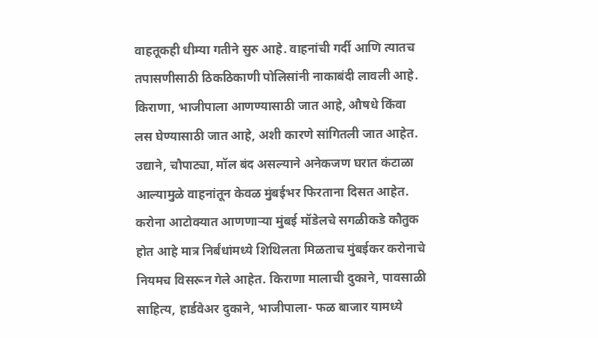वाहतूकही धीम्या गतीने सुरु आहे. वाहनांची गर्दी आणि त्यातच तपासणीसाठी ठिकठिकाणी पोलिसांनी नाकाबंदी लावली आहे. किराणा, भाजीपाला आणण्यासाठी जात आहे, औषधे किंवा लस घेण्यासाठी जात आहे, अशी कारणे सांगितली जात आहेत. उद्याने, चौपाट्या, मॉल बंद असल्याने अनेकजण घरात कंटाळा आल्यामुळे वाहनांतून केवळ मुंबईभर फिरताना दिसत आहेत. करोना आटोक्यात आणणाऱ्या मुंबई मॉडेलचे सगळीकडे कौतुक होत आहे मात्र निर्बंधांमध्ये शिथिलता मिळताच मुंबईकर करोनाचे नियमच विसरून गेले आहेत. किराणा मालाची दुकाने, पावसाळी साहित्य, हार्डवेअर दुकाने, भाजीपाला- फळ बाजार यामध्ये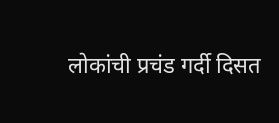लोकांची प्रचंड गर्दी दिसत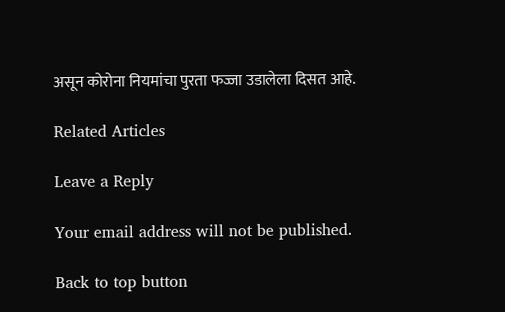असून कोरोना नियमांचा पुरता फज्जा उडालेला दिसत आहे.

Related Articles

Leave a Reply

Your email address will not be published.

Back to top button